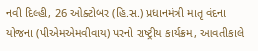નવી દિલ્હી, 26 ઓક્ટોબર (હિ.સ.) પ્રધાનમંત્રી માતૃ વંદના યોજના (પીએમએમવીવાય) પરનો રાષ્ટ્રીય કાર્યક્રમ, આવતીકાલે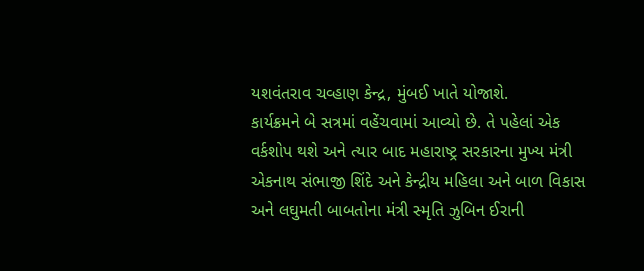યશવંતરાવ ચવ્હાણ કેન્દ્ર, મુંબઈ ખાતે યોજાશે.
કાર્યક્રમને બે સત્રમાં વહેંચવામાં આવ્યો છે. તે પહેલાં એક વર્કશોપ થશે અને ત્યાર બાદ મહારાષ્ટ્ર સરકારના મુખ્ય મંત્રી એકનાથ સંભાજી શિંદે અને કેન્દ્રીય મહિલા અને બાળ વિકાસ અને લઘુમતી બાબતોના મંત્રી સ્મૃતિ ઝુબિન ઈરાની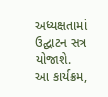અધ્યક્ષતામાં ઉદ્ઘાટન સત્ર યોજાશે.
આ કાર્યક્રમ,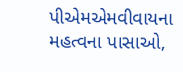પીએમએમવીવાયના મહત્વના પાસાઓ,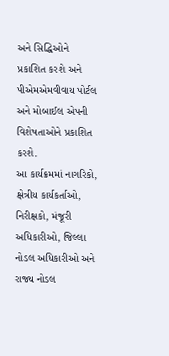અને સિદ્ધિઓને પ્રકાશિત કરશે અને પીએમએમવીવાય પોર્ટલ અને મોબાઈલ એપની વિશેષતાઓને પ્રકાશિત કરશે.
આ કાર્યક્રમમાં નાગરિકો, ક્ષેત્રીય કાર્યકર્તાઓ, નિરીક્ષકો, મંજૂરી અધિકારીઓ, જિલ્લા નોડલ અધિકારીઓ અને રાજ્ય નોડલ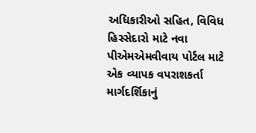અધિકારીઓ સહિત, વિવિધ હિસ્સેદારો માટે નવા પીએમએમવીવાય પોર્ટલ માટે એક વ્યાપક વપરાશકર્તા માર્ગદર્શિકાનું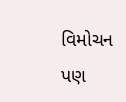વિમોચન પણ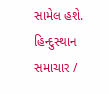સામેલ હશે.
હિન્દુસ્થાન સમાચાર /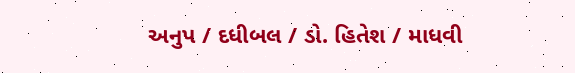અનુપ / દધીબલ / ડો. હિતેશ / માધવી